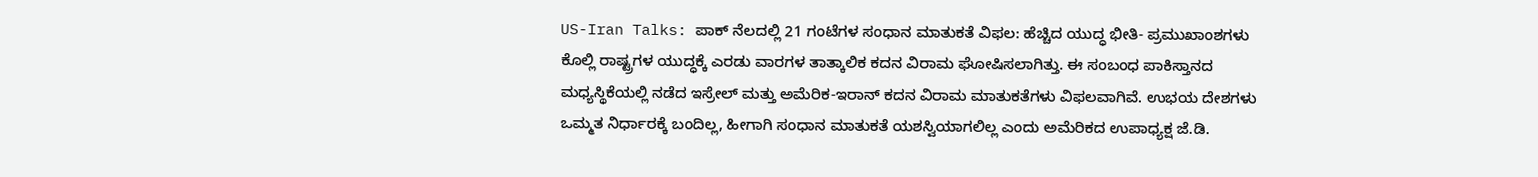US-Iran Talks: ಪಾಕ್ ನೆಲದಲ್ಲಿ 21 ಗಂಟೆಗಳ ಸಂಧಾನ ಮಾತುಕತೆ ವಿಫಲ: ಹೆಚ್ಚಿದ ಯುದ್ಧ ಭೀತಿ- ಪ್ರಮುಖಾಂಶಗಳು
ಕೊಲ್ಲಿ ರಾಷ್ಟ್ರಗಳ ಯುದ್ಧಕ್ಕೆ ಎರಡು ವಾರಗಳ ತಾತ್ಕಾಲಿಕ ಕದನ ವಿರಾಮ ಘೋಷಿಸಲಾಗಿತ್ತು. ಈ ಸಂಬಂಧ ಪಾಕಿಸ್ತಾನದ ಮಧ್ಯಸ್ಥಿಕೆಯಲ್ಲಿ ನಡೆದ ಇಸ್ರೇಲ್ ಮತ್ತು ಅಮೆರಿಕ-ಇರಾನ್ ಕದನ ವಿರಾಮ ಮಾತುಕತೆಗಳು ವಿಫಲವಾಗಿವೆ. ಉಭಯ ದೇಶಗಳು ಒಮ್ಮತ ನಿರ್ಧಾರಕ್ಕೆ ಬಂದಿಲ್ಲ, ಹೀಗಾಗಿ ಸಂಧಾನ ಮಾತುಕತೆ ಯಶಸ್ವಿಯಾಗಲಿಲ್ಲ ಎಂದು ಅಮೆರಿಕದ ಉಪಾಧ್ಯಕ್ಷ ಜೆ.ಡಿ.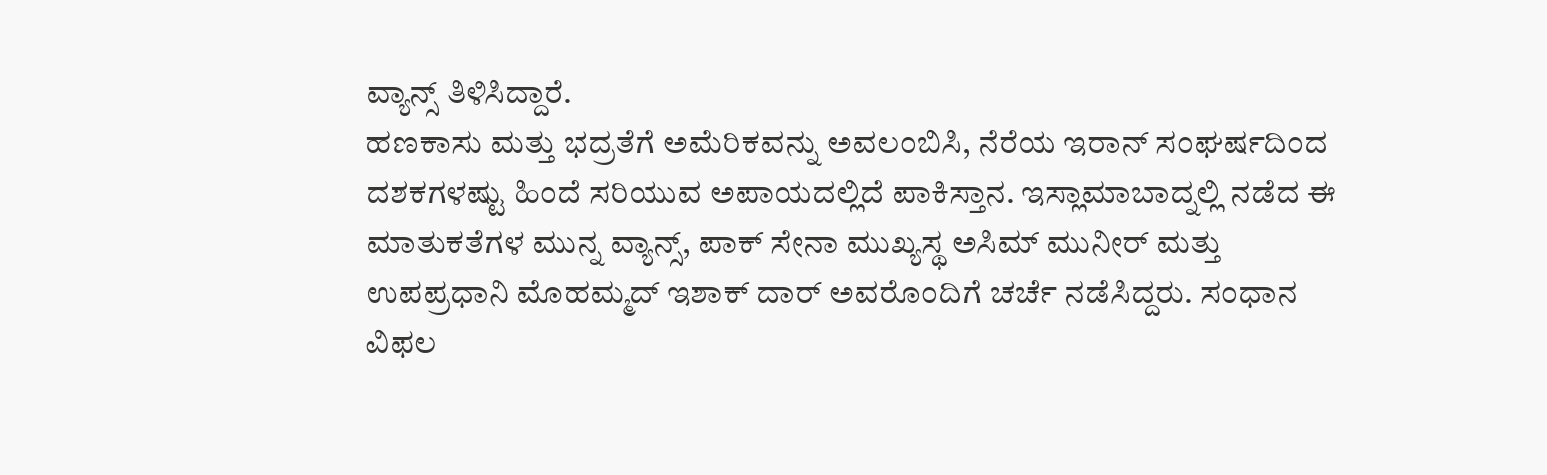ವ್ಯಾನ್ಸ್ ತಿಳಿಸಿದ್ದಾರೆ.
ಹಣಕಾಸು ಮತ್ತು ಭದ್ರತೆಗೆ ಅಮೆರಿಕವನ್ನು ಅವಲಂಬಿಸಿ, ನೆರೆಯ ಇರಾನ್ ಸಂಘರ್ಷದಿಂದ ದಶಕಗಳಷ್ಟು ಹಿಂದೆ ಸರಿಯುವ ಅಪಾಯದಲ್ಲಿದೆ ಪಾಕಿಸ್ತಾನ. ಇಸ್ಲಾಮಾಬಾದ್ನಲ್ಲಿ ನಡೆದ ಈ ಮಾತುಕತೆಗಳ ಮುನ್ನ ವ್ಯಾನ್ಸ್, ಪಾಕ್ ಸೇನಾ ಮುಖ್ಯಸ್ಥ ಅಸಿಮ್ ಮುನೀರ್ ಮತ್ತು ಉಪಪ್ರಧಾನಿ ಮೊಹಮ್ಮದ್ ಇಶಾಕ್ ದಾರ್ ಅವರೊಂದಿಗೆ ಚರ್ಚೆ ನಡೆಸಿದ್ದರು. ಸಂಧಾನ ವಿಫಲ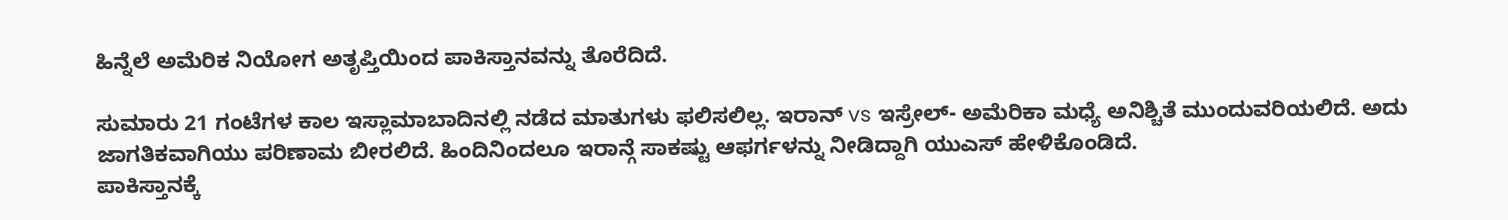ಹಿನ್ನೆಲೆ ಅಮೆರಿಕ ನಿಯೋಗ ಅತೃಪ್ತಿಯಿಂದ ಪಾಕಿಸ್ತಾನವನ್ನು ತೊರೆದಿದೆ.

ಸುಮಾರು 21 ಗಂಟೆಗಳ ಕಾಲ ಇಸ್ಲಾಮಾಬಾದಿನಲ್ಲಿ ನಡೆದ ಮಾತುಗಳು ಫಲಿಸಲಿಲ್ಲ. ಇರಾನ್ vs ಇಸ್ರೇಲ್- ಅಮೆರಿಕಾ ಮಧ್ಯೆ ಅನಿಶ್ಚಿತೆ ಮುಂದುವರಿಯಲಿದೆ. ಅದು ಜಾಗತಿಕವಾಗಿಯು ಪರಿಣಾಮ ಬೀರಲಿದೆ. ಹಿಂದಿನಿಂದಲೂ ಇರಾನ್ಗೆ ಸಾಕಷ್ಟು ಆಫರ್ಗಳನ್ನು ನೀಡಿದ್ದಾಗಿ ಯುಎಸ್ ಹೇಳಿಕೊಂಡಿದೆ.
ಪಾಕಿಸ್ತಾನಕ್ಕೆ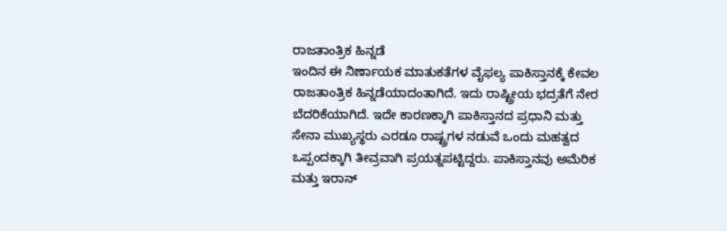ರಾಜತಾಂತ್ರಿಕ ಹಿನ್ನಡೆ
ಇಂದಿನ ಈ ನಿರ್ಣಾಯಕ ಮಾತುಕತೆಗಳ ವೈಫಲ್ಯ ಪಾಕಿಸ್ತಾನಕ್ಕೆ ಕೇವಲ ರಾಜತಾಂತ್ರಿಕ ಹಿನ್ನಡೆಯಾದಂತಾಗಿದೆ. ಇದು ರಾಷ್ಟ್ರೀಯ ಭದ್ರತೆಗೆ ನೇರ ಬೆದರಿಕೆಯಾಗಿದೆ. ಇದೇ ಕಾರಣಕ್ಕಾಗಿ ಪಾಕಿಸ್ತಾನದ ಪ್ರಧಾನಿ ಮತ್ತು ಸೇನಾ ಮುಖ್ಯಸ್ಥರು ಎರಡೂ ರಾಷ್ಟ್ರಗಳ ನಡುವೆ ಒಂದು ಮಹತ್ವದ ಒಪ್ಪಂದಕ್ಕಾಗಿ ತೀವ್ರವಾಗಿ ಪ್ರಯತ್ನಪಟ್ಟಿದ್ದರು. ಪಾಕಿಸ್ತಾನವು ಅಮೆರಿಕ ಮತ್ತು ಇರಾನ್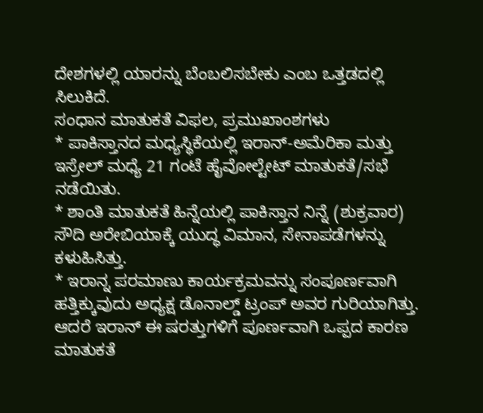ದೇಶಗಳಲ್ಲಿ ಯಾರನ್ನು ಬೆಂಬಲಿಸಬೇಕು ಎಂಬ ಒತ್ತಡದಲ್ಲಿ ಸಿಲುಕಿದೆ.
ಸಂಧಾನ ಮಾತುಕತೆ ವಿಫಲ, ಪ್ರಮುಖಾಂಶಗಳು
* ಪಾಕಿಸ್ತಾನದ ಮಧ್ಯಸ್ಥಿಕೆಯಲ್ಲಿ ಇರಾನ್-ಅಮೆರಿಕಾ ಮತ್ತು ಇಸ್ರೇಲ್ ಮಧ್ಯೆ 21 ಗಂಟೆ ಹೈವೋಲ್ಟೇಟ್ ಮಾತುಕತೆ/ಸಭೆ ನಡೆಯಿತು.
* ಶಾಂತಿ ಮಾತುಕತೆ ಹಿನ್ನೆಯಲ್ಲಿ ಪಾಕಿಸ್ತಾನ ನಿನ್ನೆ (ಶುಕ್ರವಾರ) ಸೌದಿ ಅರೇಬಿಯಾಕ್ಕೆ ಯುದ್ಧ ವಿಮಾನ, ಸೇನಾಪಡೆಗಳನ್ನು ಕಳುಹಿಸಿತ್ತು.
* ಇರಾನ್ನ ಪರಮಾಣು ಕಾರ್ಯಕ್ರಮವನ್ನು ಸಂಪೂರ್ಣವಾಗಿ ಹತ್ತಿಕ್ಕುವುದು ಅಧ್ಯಕ್ಷ ಡೊನಾಲ್ಡ್ ಟ್ರಂಪ್ ಅವರ ಗುರಿಯಾಗಿತ್ತು. ಆದರೆ ಇರಾನ್ ಈ ಷರತ್ತುಗಳಿಗೆ ಪೂರ್ಣವಾಗಿ ಒಪ್ಪದ ಕಾರಣ ಮಾತುಕತೆ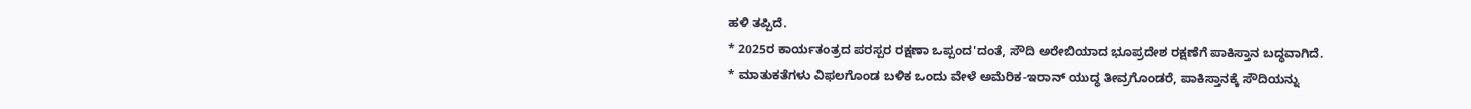ಹಳಿ ತಪ್ಪಿದೆ.
* 2025ರ ಕಾರ್ಯತಂತ್ರದ ಪರಸ್ಪರ ರಕ್ಷಣಾ ಒಪ್ಪಂದ'ದಂತೆ, ಸೌದಿ ಅರೇಬಿಯಾದ ಭೂಪ್ರದೇಶ ರಕ್ಷಣೆಗೆ ಪಾಕಿಸ್ತಾನ ಬದ್ಧವಾಗಿದೆ.
* ಮಾತುಕತೆಗಳು ವಿಫಲಗೊಂಡ ಬಳಿಕ ಒಂದು ವೇಳೆ ಅಮೆರಿಕ-ಇರಾನ್ ಯುದ್ಧ ತೀವ್ರಗೊಂಡರೆ, ಪಾಕಿಸ್ತಾನಕ್ಕೆ ಸೌದಿಯನ್ನು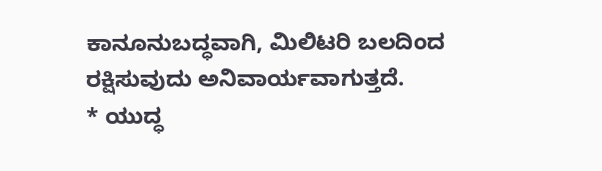ಕಾನೂನುಬದ್ಧವಾಗಿ, ಮಿಲಿಟರಿ ಬಲದಿಂದ ರಕ್ಷಿಸುವುದು ಅನಿವಾರ್ಯವಾಗುತ್ತದೆ.
* ಯುದ್ಧ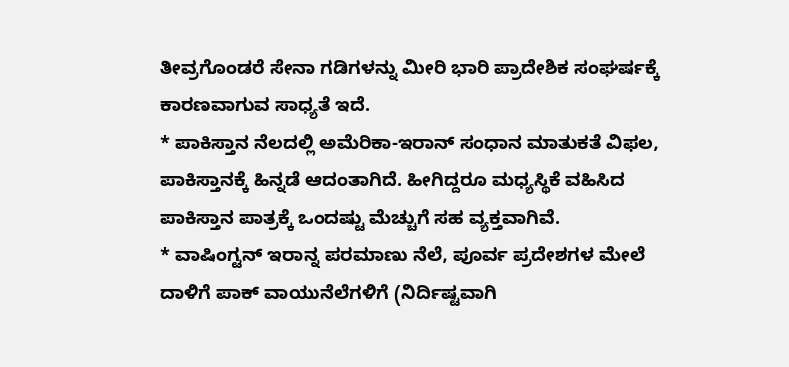ತೀವ್ರಗೊಂಡರೆ ಸೇನಾ ಗಡಿಗಳನ್ನು ಮೀರಿ ಭಾರಿ ಪ್ರಾದೇಶಿಕ ಸಂಘರ್ಷಕ್ಕೆ ಕಾರಣವಾಗುವ ಸಾಧ್ಯತೆ ಇದೆ.
* ಪಾಕಿಸ್ತಾನ ನೆಲದಲ್ಲಿ ಅಮೆರಿಕಾ-ಇರಾನ್ ಸಂಧಾನ ಮಾತುಕತೆ ವಿಫಲ, ಪಾಕಿಸ್ತಾನಕ್ಕೆ ಹಿನ್ನಡೆ ಆದಂತಾಗಿದೆ. ಹೀಗಿದ್ದರೂ ಮಧ್ಯಸ್ಥಿಕೆ ವಹಿಸಿದ ಪಾಕಿಸ್ತಾನ ಪಾತ್ರಕ್ಕೆ ಒಂದಷ್ಟು ಮೆಚ್ಚುಗೆ ಸಹ ವ್ಯಕ್ತವಾಗಿವೆ.
* ವಾಷಿಂಗ್ಟನ್ ಇರಾನ್ನ ಪರಮಾಣು ನೆಲೆ, ಪೂರ್ವ ಪ್ರದೇಶಗಳ ಮೇಲೆ ದಾಳಿಗೆ ಪಾಕ್ ವಾಯುನೆಲೆಗಳಿಗೆ (ನಿರ್ದಿಷ್ಟವಾಗಿ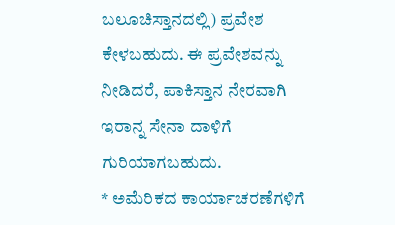ಬಲೂಚಿಸ್ತಾನದಲ್ಲಿ) ಪ್ರವೇಶ ಕೇಳಬಹುದು. ಈ ಪ್ರವೇಶವನ್ನು ನೀಡಿದರೆ, ಪಾಕಿಸ್ತಾನ ನೇರವಾಗಿ ಇರಾನ್ನ ಸೇನಾ ದಾಳಿಗೆ ಗುರಿಯಾಗಬಹುದು.
* ಅಮೆರಿಕದ ಕಾರ್ಯಾಚರಣೆಗಳಿಗೆ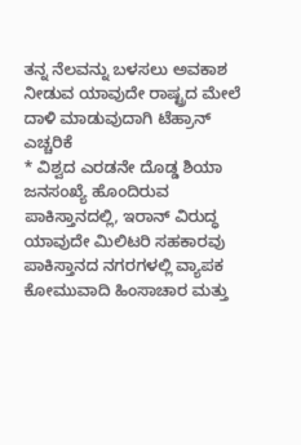ತನ್ನ ನೆಲವನ್ನು ಬಳಸಲು ಅವಕಾಶ ನೀಡುವ ಯಾವುದೇ ರಾಷ್ಟ್ರದ ಮೇಲೆ ದಾಳಿ ಮಾಡುವುದಾಗಿ ಟೆಹ್ರಾನ್ ಎಚ್ಚರಿಕೆ
* ವಿಶ್ವದ ಎರಡನೇ ದೊಡ್ಡ ಶಿಯಾ ಜನಸಂಖ್ಯೆ ಹೊಂದಿರುವ ಪಾಕಿಸ್ತಾನದಲ್ಲಿ, ಇರಾನ್ ವಿರುದ್ಧ ಯಾವುದೇ ಮಿಲಿಟರಿ ಸಹಕಾರವು ಪಾಕಿಸ್ತಾನದ ನಗರಗಳಲ್ಲಿ ವ್ಯಾಪಕ ಕೋಮುವಾದಿ ಹಿಂಸಾಚಾರ ಮತ್ತು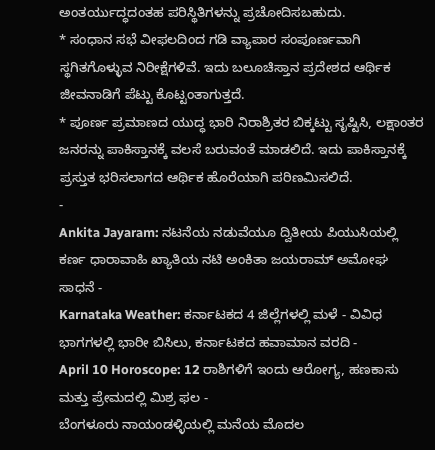ಅಂತರ್ಯುದ್ಧದಂತಹ ಪರಿಸ್ಥಿತಿಗಳನ್ನು ಪ್ರಚೋದಿಸಬಹುದು.
* ಸಂಧಾನ ಸಭೆ ವೀಫಲದಿಂದ ಗಡಿ ವ್ಯಾಪಾರ ಸಂಪೂರ್ಣವಾಗಿ ಸ್ಥಗಿತಗೊಳ್ಳುವ ನಿರೀಕ್ಷೆಗಳಿವೆ. ಇದು ಬಲೂಚಿಸ್ತಾನ ಪ್ರದೇಶದ ಆರ್ಥಿಕ ಜೀವನಾಡಿಗೆ ಪೆಟ್ಟು ಕೊಟ್ಟಂತಾಗುತ್ತದೆ.
* ಪೂರ್ಣ ಪ್ರಮಾಣದ ಯುದ್ಧ ಭಾರಿ ನಿರಾಶ್ರಿತರ ಬಿಕ್ಕಟ್ಟು ಸೃಷ್ಟಿಸಿ, ಲಕ್ಷಾಂತರ ಜನರನ್ನು ಪಾಕಿಸ್ತಾನಕ್ಕೆ ವಲಸೆ ಬರುವಂತೆ ಮಾಡಲಿದೆ. ಇದು ಪಾಕಿಸ್ತಾನಕ್ಕೆ ಪ್ರಸ್ತುತ ಭರಿಸಲಾಗದ ಆರ್ಥಿಕ ಹೊರೆಯಾಗಿ ಪರಿಣಮಿಸಲಿದೆ.
-
Ankita Jayaram: ನಟನೆಯ ನಡುವೆಯೂ ದ್ವಿತೀಯ ಪಿಯುಸಿಯಲ್ಲಿ ಕರ್ಣ ಧಾರಾವಾಹಿ ಖ್ಯಾತಿಯ ನಟಿ ಅಂಕಿತಾ ಜಯರಾಮ್ ಅಮೋಘ ಸಾಧನೆ -
Karnataka Weather: ಕರ್ನಾಟಕದ 4 ಜಿಲ್ಲೆಗಳಲ್ಲಿ ಮಳೆ - ವಿವಿಧ ಭಾಗಗಳಲ್ಲಿ ಭಾರೀ ಬಿಸಿಲು, ಕರ್ನಾಟಕದ ಹವಾಮಾನ ವರದಿ -
April 10 Horoscope: 12 ರಾಶಿಗಳಿಗೆ ಇಂದು ಆರೋಗ್ಯ, ಹಣಕಾಸು ಮತ್ತು ಪ್ರೇಮದಲ್ಲಿ ಮಿಶ್ರ ಫಲ -
ಬೆಂಗಳೂರು ನಾಯಂಡಳ್ಳಿಯಲ್ಲಿ ಮನೆಯ ಮೊದಲ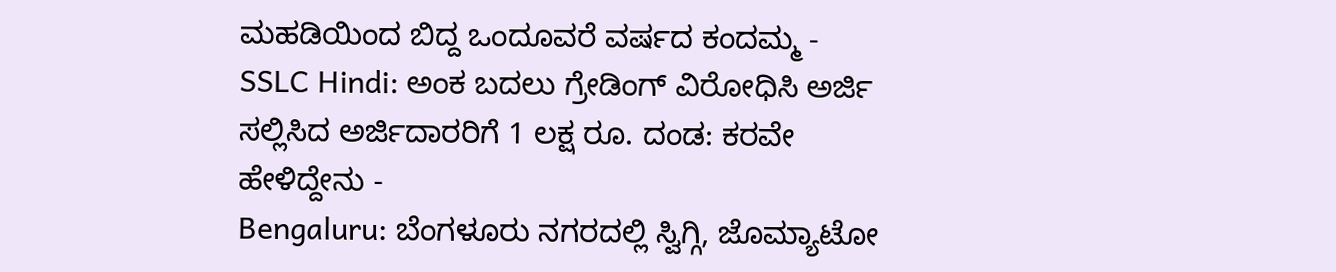ಮಹಡಿಯಿಂದ ಬಿದ್ದ ಒಂದೂವರೆ ವರ್ಷದ ಕಂದಮ್ಮ -
SSLC Hindi: ಅಂಕ ಬದಲು ಗ್ರೇಡಿಂಗ್ ವಿರೋಧಿಸಿ ಅರ್ಜಿ ಸಲ್ಲಿಸಿದ ಅರ್ಜಿದಾರರಿಗೆ 1 ಲಕ್ಷ ರೂ. ದಂಡ: ಕರವೇ ಹೇಳಿದ್ದೇನು -
Bengaluru: ಬೆಂಗಳೂರು ನಗರದಲ್ಲಿ ಸ್ವಿಗ್ಗಿ, ಜೊಮ್ಯಾಟೋ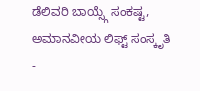ಡೆಲಿವರಿ ಬಾಯ್ಸ್ಗೆ ಸಂಕಷ್ಟ, ಅಮಾನವೀಯ ಲಿಫ್ಟ್ ಸಂಸ್ಕೃತಿ -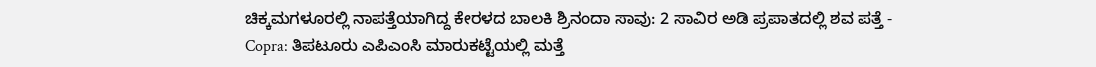ಚಿಕ್ಕಮಗಳೂರಲ್ಲಿ ನಾಪತ್ತೆಯಾಗಿದ್ದ ಕೇರಳದ ಬಾಲಕಿ ಶ್ರಿನಂದಾ ಸಾವು: 2 ಸಾವಿರ ಅಡಿ ಪ್ರಪಾತದಲ್ಲಿ ಶವ ಪತ್ತೆ -
Copra: ತಿಪಟೂರು ಎಪಿಎಂಸಿ ಮಾರುಕಟ್ಟೆಯಲ್ಲಿ ಮತ್ತೆ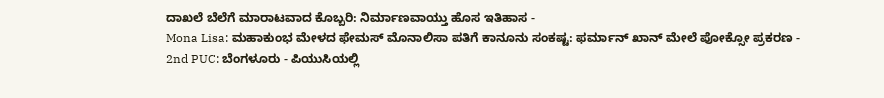ದಾಖಲೆ ಬೆಲೆಗೆ ಮಾರಾಟವಾದ ಕೊಬ್ಬರಿ: ನಿರ್ಮಾಣವಾಯ್ತು ಹೊಸ ಇತಿಹಾಸ -
Mona Lisa: ಮಹಾಕುಂಭ ಮೇಳದ ಫೇಮಸ್ ಮೊನಾಲಿಸಾ ಪತಿಗೆ ಕಾನೂನು ಸಂಕಷ್ಟ: ಫರ್ಮಾನ್ ಖಾನ್ ಮೇಲೆ ಪೋಕ್ಸೋ ಪ್ರಕರಣ -
2nd PUC: ಬೆಂಗಳೂರು - ಪಿಯುಸಿಯಲ್ಲಿ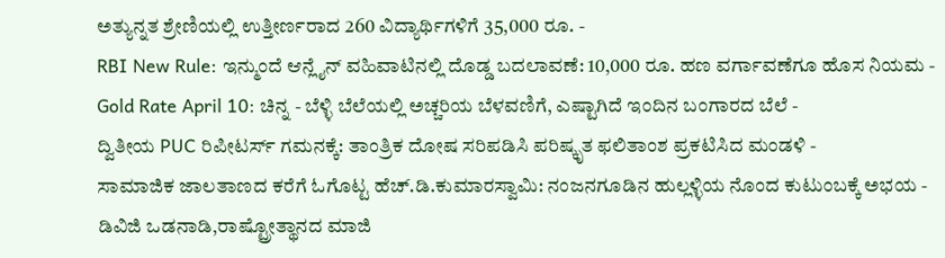ಅತ್ಯುನ್ನತ ಶ್ರೇಣಿಯಲ್ಲಿ ಉತ್ತೀರ್ಣರಾದ 260 ವಿದ್ಯಾರ್ಥಿಗಳಿಗೆ 35,000 ರೂ. -
RBI New Rule: ಇನ್ಮುಂದೆ ಆನ್ಲೈನ್ ವಹಿವಾಟಿನಲ್ಲಿ ದೊಡ್ಡ ಬದಲಾವಣೆ: 10,000 ರೂ. ಹಣ ವರ್ಗಾವಣೆಗೂ ಹೊಸ ನಿಯಮ -
Gold Rate April 10: ಚಿನ್ನ - ಬೆಳ್ಳಿ ಬೆಲೆಯಲ್ಲಿ ಅಚ್ಚರಿಯ ಬೆಳವಣಿಗೆ, ಎಷ್ಟಾಗಿದೆ ಇಂದಿನ ಬಂಗಾರದ ಬೆಲೆ -
ದ್ವಿತೀಯ PUC ರಿಪೀಟರ್ಸ್ ಗಮನಕ್ಕೆ: ತಾಂತ್ರಿಕ ದೋಷ ಸರಿಪಡಿಸಿ ಪರಿಷ್ಕೃತ ಫಲಿತಾಂಶ ಪ್ರಕಟಿಸಿದ ಮಂಡಳಿ -
ಸಾಮಾಜಿಕ ಜಾಲತಾಣದ ಕರೆಗೆ ಓಗೊಟ್ಟ ಹೆಚ್.ಡಿ.ಕುಮಾರಸ್ವಾಮಿ: ನಂಜನಗೂಡಿನ ಹುಲ್ಲಳ್ಳಿಯ ನೊಂದ ಕುಟುಂಬಕ್ಕೆ ಅಭಯ -
ಡಿವಿಜಿ ಒಡನಾಡಿ,ರಾಷ್ಟ್ರೋತ್ಥಾನದ ಮಾಜಿ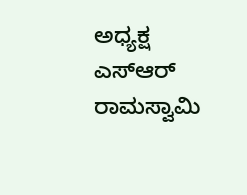ಅಧ್ಯಕ್ಷ ಎಸ್ಆರ್ ರಾಮಸ್ವಾಮಿ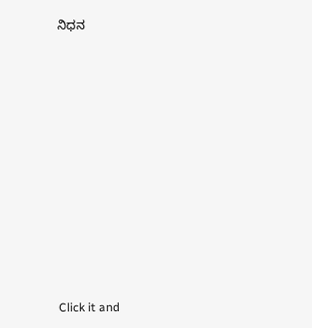ನಿಧನ














Click it and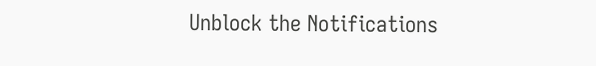Unblock the Notifications